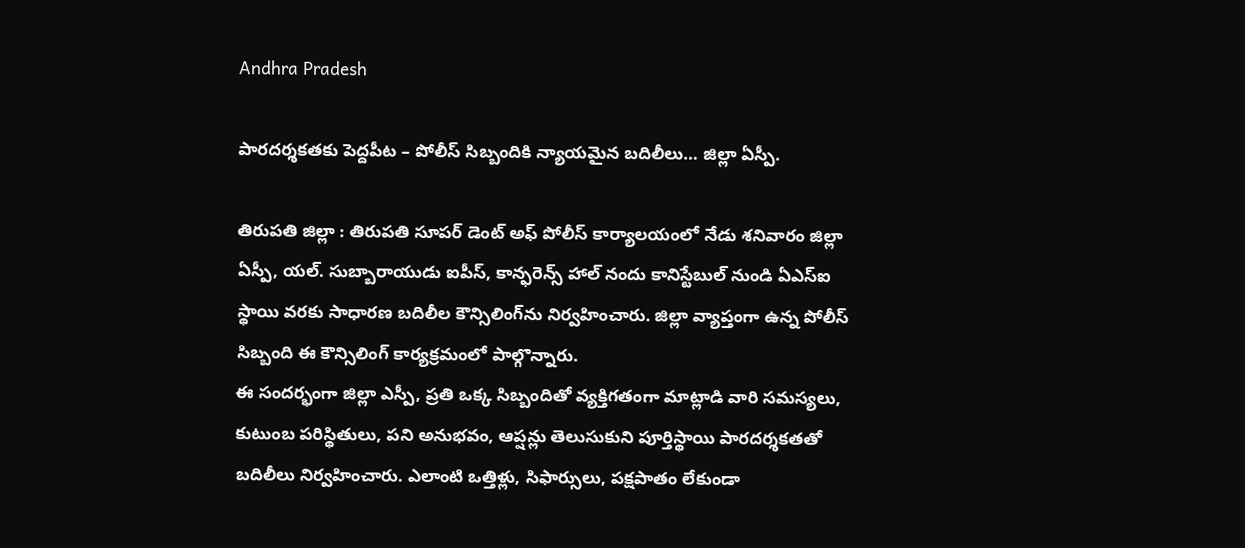Andhra Pradesh

పారదర్శకతకు పెద్దపీట – పోలీస్ సిబ్బందికి న్యాయమైన బదిలీలు… జిల్లా ఏస్పీ.

తిరుపతి జిల్లా : తిరుపతి సూపర్ డెంట్ అఫ్ పోలీస్ కార్యాలయంలో నేడు శనివారం జిల్లా ఏస్పీ, యల్. సుబ్బారాయుడు ఐపీస్, కాన్ఫరెన్స్ హాల్ నందు కానిస్టేబుల్ నుండి ఏఎస్ఐ స్థాయి వరకు సాధారణ బదిలీల కౌన్సిలింగ్‌ను నిర్వహించారు. జిల్లా వ్యాప్తంగా ఉన్న పోలీస్ సిబ్బంది ఈ కౌన్సిలింగ్ కార్యక్రమంలో పాల్గొన్నారు.
ఈ సందర్భంగా జిల్లా ఎస్పీ, ప్రతి ఒక్క సిబ్బందితో వ్యక్తిగతంగా మాట్లాడి వారి సమస్యలు, కుటుంబ పరిస్థితులు, పని అనుభవం, ఆప్షన్లు తెలుసుకుని పూర్తిస్థాయి పారదర్శకతతో బదిలీలు నిర్వహించారు. ఎలాంటి ఒత్తిళ్లు, సిఫార్సులు, పక్షపాతం లేకుండా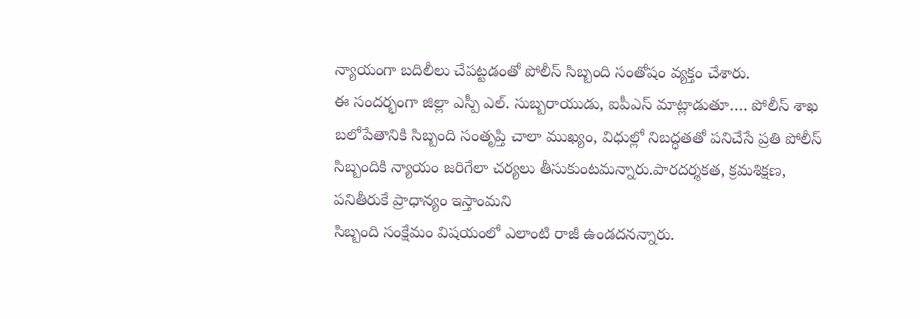న్యాయంగా బదిలీలు చేపట్టడంతో పోలీస్ సిబ్బంది సంతోషం వ్యక్తం చేశారు.
ఈ సందర్భంగా జిల్లా ఎస్పీ ఎల్. సుబ్బరాయుడు, ఐపీఎస్ మాట్లాడుతూ…. పోలీస్ శాఖ బలోపేతానికి సిబ్బంది సంతృప్తి చాలా ముఖ్యం, విధుల్లో నిబద్ధతతో పనిచేసే ప్రతి పోలీస్ సిబ్బందికి న్యాయం జరిగేలా చర్యలు తీసుకుంటమన్నారు.పారదర్శకత, క్రమశిక్షణ, పనితీరుకే ప్రాధాన్యం ఇస్తాంమని
సిబ్బంది సంక్షేమం విషయంలో ఎలాంటి రాజీ ఉండదనన్నారు.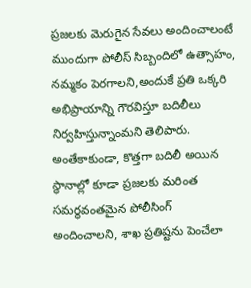ప్రజలకు మెరుగైన సేవలు అందించాలంటే ముందుగా పోలీస్ సిబ్బందిలో ఉత్సాహం, నమ్మకం పెరగాలని,అందుకే ప్రతి ఒక్కరి అభిప్రాయాన్ని గౌరవిస్తూ బదిలీలు నిర్వహిస్తున్నాంమని తెలిపారు.
అంతేకాకుండా, కొత్తగా బదిలీ అయిన స్థానాల్లో కూడా ప్రజలకు మరింత సమర్థవంతమైన పోలీసింగ్ అందించాలని, శాఖ ప్రతిష్టను పెంచేలా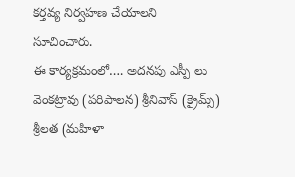కర్తవ్య నిర్వహణ చేయాలని
సూచించారు.
ఈ కార్యక్రమంలో…. అదనపు ఎస్పీ లు వెంకట్రావు (పరిపాలన) శ్రీనివాస్ (క్రైమ్స్) శ్రీలత (మహిళా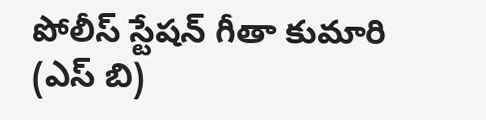పోలీస్ స్టేషన్ గీతా కుమారి (ఎస్ బి)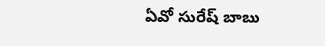ఏవో సురేష్ బాబు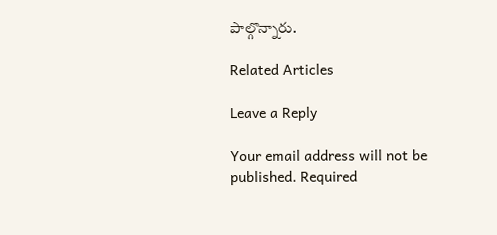పాల్గొన్నారు.

Related Articles

Leave a Reply

Your email address will not be published. Required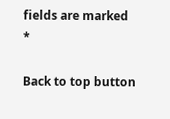fields are marked *

Back to top button